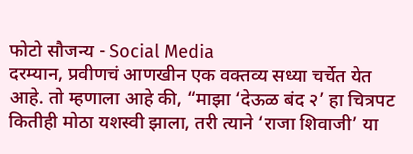फोटो सौजन्य - Social Media
दरम्यान, प्रवीणचं आणखीन एक वक्तव्य सध्या चर्चेत येत आहे. तो म्हणाला आहे की, “माझा ‘देऊळ बंद २’ हा चित्रपट कितीही मोठा यशस्वी झाला, तरी त्याने ‘राजा शिवाजी’ या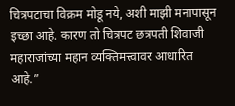चित्रपटाचा विक्रम मोडू नये, अशी माझी मनापासून इच्छा आहे. कारण तो चित्रपट छत्रपती शिवाजी महाराजांच्या महान व्यक्तिमत्त्वावर आधारित आहे.”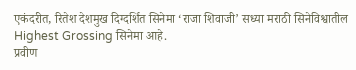एकंदरीत, रितेश देशमुख दिग्दर्शित सिनेमा ‘राजा शिवाजी’ सध्या मराठी सिनेविश्वातील Highest Grossing सिनेमा आहे.
प्रवीण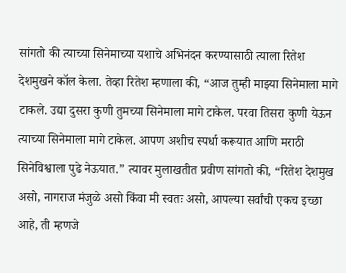सांगतो की त्याच्या सिनेमाच्या यशाचे अभिनंदन करण्यासाठी त्याला रितेश देशमुखने कॉल केला. तेव्हा रितेश म्हणाला की, “आज तुम्ही माझ्या सिनेमाला मागे टाकले. उद्या दुसरा कुणी तुमच्या सिनेमाला मागे टाकेल. परवा तिसरा कुणी येऊन त्याच्या सिनेमाला मागे टाकेल. आपण अशीच स्पर्धा करूयात आणि मराठी सिनेविश्वाला पुढे नेऊयात.” त्यावर मुलाखतीत प्रवीण सांगतो की, “रितेश देशमुख असो, नागराज मंजुळे असो किंवा मी स्वतः असो, आपल्या सर्वांची एकच इच्छा आहे, ती म्हणजे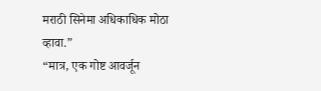मराठी सिनेमा अधिकाधिक मोठा व्हावा.”
“मात्र, एक गोष्ट आवर्जून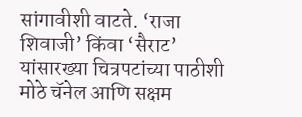सांगावीशी वाटते. ‘राजा शिवाजी’ किंवा ‘सैराट’ यांसारख्या चित्रपटांच्या पाठीशी मोठे चॅनेल आणि सक्षम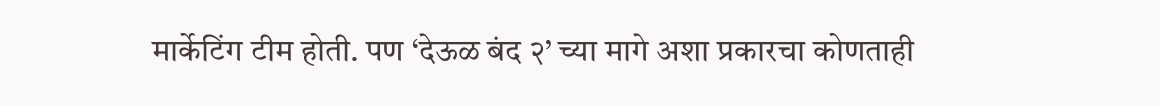मार्केटिंग टीम होती. पण ‘देऊळ बंद २’ च्या मागे अशा प्रकारचा कोणताही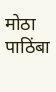मोठा पाठिंबा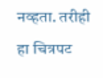नव्हता. तरीही हा चित्रपट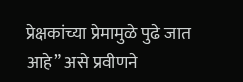प्रेक्षकांच्या प्रेमामुळे पुढे जात आहे” असे प्रवीणने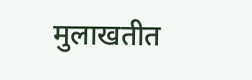मुलाखतीत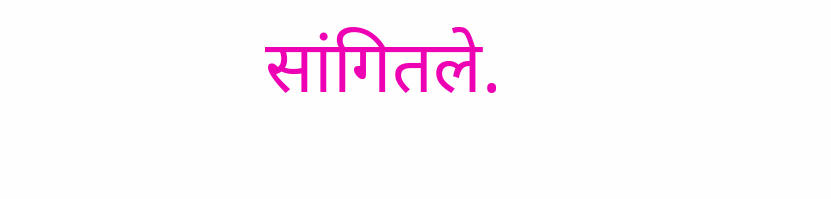सांगितले.